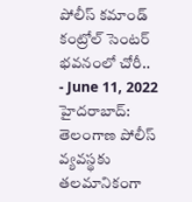పోలీస్ కమాండ్ కంట్రోల్ సెంటర్ భవనంలో చోరీ..
- June 11, 2022
హైదరాబాద్: తెలంగాణ పోలీస్ వ్యవస్థకు తలమానికంగా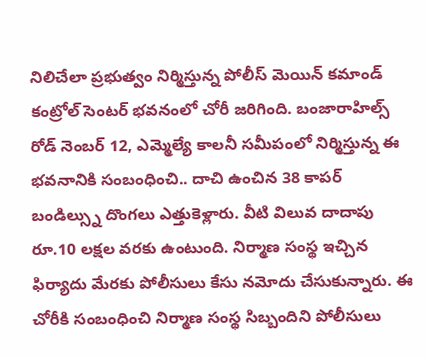నిలిచేలా ప్రభుత్వం నిర్మిస్తున్న పోలీస్ మెయిన్ కమాండ్ కంట్రోల్ సెంటర్ భవనంలో చోరీ జరిగింది. బంజారాహిల్స్ రోడ్ నెంబర్ 12, ఎమ్మెల్యే కాలనీ సమీపంలో నిర్మిస్తున్న ఈ భవనానికి సంబంధించి.. దాచి ఉంచిన 38 కాపర్ బండిల్స్ను దొంగలు ఎత్తుకెళ్లారు. వీటి విలువ దాదాపు రూ.10 లక్షల వరకు ఉంటుంది. నిర్మాణ సంస్థ ఇచ్చిన ఫిర్యాదు మేరకు పోలీసులు కేసు నమోదు చేసుకున్నారు. ఈ చోరీకి సంబంధించి నిర్మాణ సంస్థ సిబ్బందిని పోలీసులు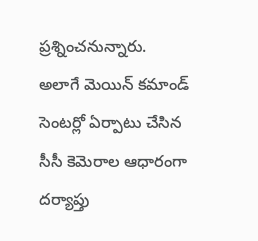ప్రశ్నించనున్నారు.
అలాగే మెయిన్ కమాండ్ సెంటర్లో ఏర్పాటు చేసిన సీసీ కెమెరాల ఆధారంగా దర్యాప్తు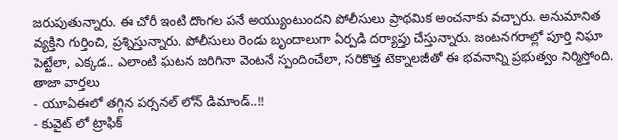జరుపుతున్నారు. ఈ చోరీ ఇంటి దొంగల పనే అయ్యుంటుందని పోలీసులు ప్రాథమిక అంచనాకు వచ్చారు. అనుమానిత వ్యక్తిని గుర్తించి, ప్రశ్నిస్తున్నారు. పోలీసులు రెండు బృందాలుగా ఏర్పడి దర్యాప్తు చేస్తున్నారు. జంటనగరాల్లో పూర్తి నిఘా పెట్టేలా, ఎక్కడ.. ఎలాంటి ఘటన జరిగినా వెంటనే స్పందించేలా, సరికొత్త టెక్నాలజీతో ఈ భవనాన్ని ప్రభుత్వం నిర్మిస్తోంది.
తాజా వార్తలు
- యూఏఈలో తగ్గిన పర్సనల్ లోన్ డిమాండ్..!!
- కువైట్ లో ట్రాఫిక్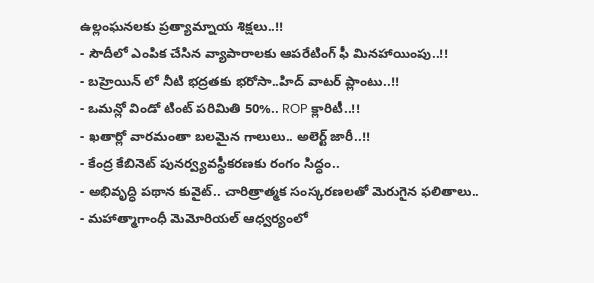ఉల్లంఘనలకు ప్రత్యామ్నాయ శిక్షలు..!!
- సౌదీలో ఎంపిక చేసిన వ్యాపారాలకు ఆపరేటింగ్ ఫీ మినహాయింపు..!!
- బహ్రెయిన్ లో నీటి భద్రతకు భరోసా..హిద్ వాటర్ ప్లాంటు..!!
- ఒమన్లో విండో టింట్ పరిమితి 50%.. ROP క్లారిటీ..!!
- ఖతార్లో వారమంతా బలమైన గాలులు.. అలెర్ట్ జారీ..!!
- కేంద్ర కేబినెట్ పునర్వ్యవస్థీకరణకు రంగం సిద్ధం..
- అభివృద్ధి పథాన కువైట్.. చారిత్రాత్మక సంస్కరణలతో మెరుగైన ఫలితాలు..
- మహాత్మాగాంధీ మెమోరియల్ ఆధ్వర్యంలో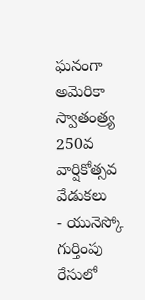ఘనంగా అమెరికా స్వాతంత్ర్య 250వ వార్షికోత్సవ వేడుకలు
- యునెస్కో గుర్తింపు రేసులో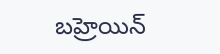బహ్రెయిన్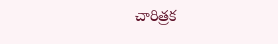చారిత్రక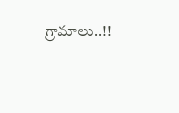గ్రామాలు..!!